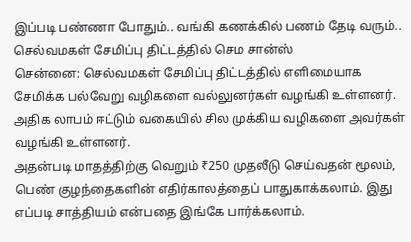இப்படி பண்ணா போதும்.. வங்கி கணக்கில் பணம் தேடி வரும்.. செல்வமகள் சேமிப்பு திட்டத்தில் செம சான்ஸ்
சென்னை: செல்வமகள் சேமிப்பு திட்டத்தில் எளிமையாக சேமிக்க பல்வேறு வழிகளை வல்லுனர்கள் வழங்கி உள்ளனர். அதிக லாபம் ஈட்டும் வகையில் சில முக்கிய வழிகளை அவர்கள் வழங்கி உள்ளனர்.
அதன்படி மாதத்திற்கு வெறும் ₹250 முதலீடு செய்வதன் மூலம், பெண் குழந்தைகளின் எதிர்காலத்தைப் பாதுகாக்கலாம். இது எப்படி சாத்தியம் என்பதை இங்கே பார்க்கலாம்.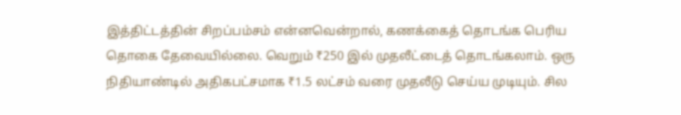இத்திட்டத்தின் சிறப்பம்சம் என்னவென்றால், கணக்கைத் தொடங்க பெரிய தொகை தேவையில்லை. வெறும் ₹250 இல் முதலீட்டைத் தொடங்கலாம். ஒரு நிதியாண்டில் அதிகபட்சமாக ₹1.5 லட்சம் வரை முதலீடு செய்ய முடியும். சில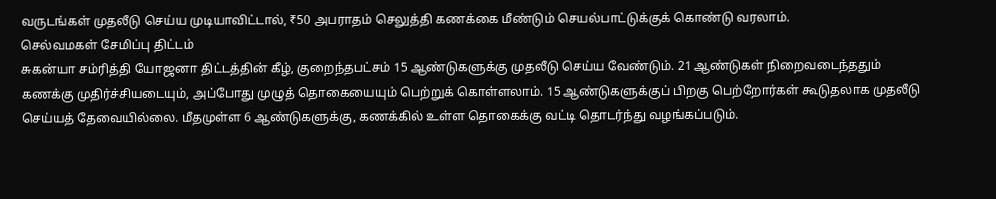வருடங்கள் முதலீடு செய்ய முடியாவிட்டால், ₹50 அபராதம் செலுத்தி கணக்கை மீண்டும் செயல்பாட்டுக்குக் கொண்டு வரலாம்.
செல்வமகள் சேமிப்பு திட்டம்
சுகன்யா சம்ரித்தி யோஜனா திட்டத்தின் கீழ், குறைந்தபட்சம் 15 ஆண்டுகளுக்கு முதலீடு செய்ய வேண்டும். 21 ஆண்டுகள் நிறைவடைந்ததும் கணக்கு முதிர்ச்சியடையும், அப்போது முழுத் தொகையையும் பெற்றுக் கொள்ளலாம். 15 ஆண்டுகளுக்குப் பிறகு பெற்றோர்கள் கூடுதலாக முதலீடு செய்யத் தேவையில்லை. மீதமுள்ள 6 ஆண்டுகளுக்கு, கணக்கில் உள்ள தொகைக்கு வட்டி தொடர்ந்து வழங்கப்படும்.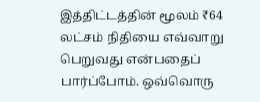இத்திட்டத்தின் மூலம் ₹64 லட்சம் நிதியை எவ்வாறு பெறுவது என்பதைப் பார்ப்போம். ஒவ்வொரு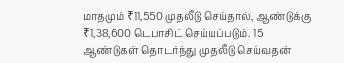மாதமும் ₹11,550 முதலீடு செய்தால், ஆண்டுக்கு ₹1,38,600 டெபாசிட் செய்யப்படும். 15 ஆண்டுகள் தொடர்ந்து முதலீடு செய்வதன்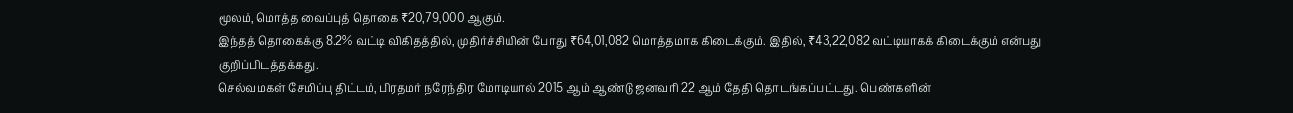மூலம், மொத்த வைப்புத் தொகை ₹20,79,000 ஆகும்.
இந்தத் தொகைக்கு 8.2% வட்டி விகிதத்தில், முதிர்ச்சியின் போது ₹64,01,082 மொத்தமாக கிடைக்கும். இதில், ₹43,22,082 வட்டியாகக் கிடைக்கும் என்பது குறிப்பிடத்தக்கது.
செல்வமகள் சேமிப்பு திட்டம், பிரதமர் நரேந்திர மோடியால் 2015 ஆம் ஆண்டு ஜனவரி 22 ஆம் தேதி தொடங்கப்பட்டது. பெண்களின்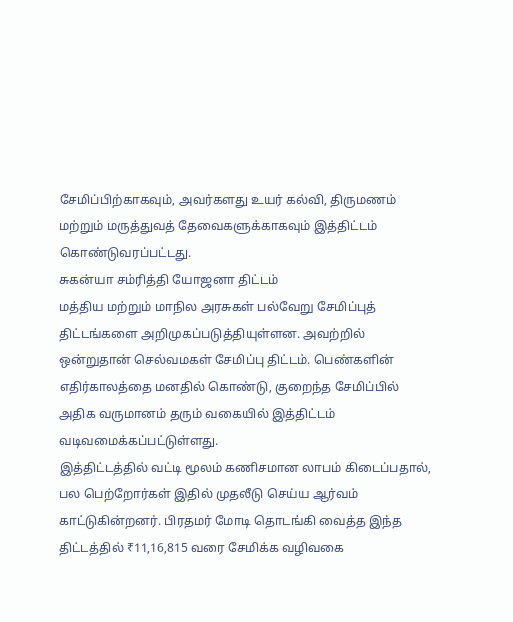சேமிப்பிற்காகவும், அவர்களது உயர் கல்வி, திருமணம் மற்றும் மருத்துவத் தேவைகளுக்காகவும் இத்திட்டம் கொண்டுவரப்பட்டது.
சுகன்யா சம்ரித்தி யோஜனா திட்டம்
மத்திய மற்றும் மாநில அரசுகள் பல்வேறு சேமிப்புத் திட்டங்களை அறிமுகப்படுத்தியுள்ளன. அவற்றில் ஒன்றுதான் செல்வமகள் சேமிப்பு திட்டம். பெண்களின் எதிர்காலத்தை மனதில் கொண்டு, குறைந்த சேமிப்பில் அதிக வருமானம் தரும் வகையில் இத்திட்டம் வடிவமைக்கப்பட்டுள்ளது.
இத்திட்டத்தில் வட்டி மூலம் கணிசமான லாபம் கிடைப்பதால், பல பெற்றோர்கள் இதில் முதலீடு செய்ய ஆர்வம் காட்டுகின்றனர். பிரதமர் மோடி தொடங்கி வைத்த இந்த திட்டத்தில் ₹11,16,815 வரை சேமிக்க வழிவகை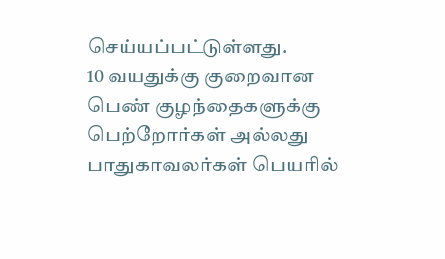செய்யப்பட்டுள்ளது.
10 வயதுக்கு குறைவான பெண் குழந்தைகளுக்கு பெற்றோர்கள் அல்லது பாதுகாவலர்கள் பெயரில்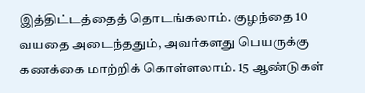இத்திட்டத்தைத் தொடங்கலாம். குழந்தை 10 வயதை அடைந்ததும், அவர்களது பெயருக்கு கணக்கை மாற்றிக் கொள்ளலாம். 15 ஆண்டுகள்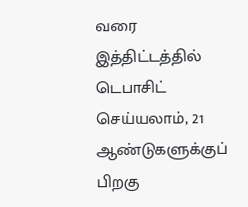வரை இத்திட்டத்தில் டெபாசிட் செய்யலாம், 21 ஆண்டுகளுக்குப் பிறகு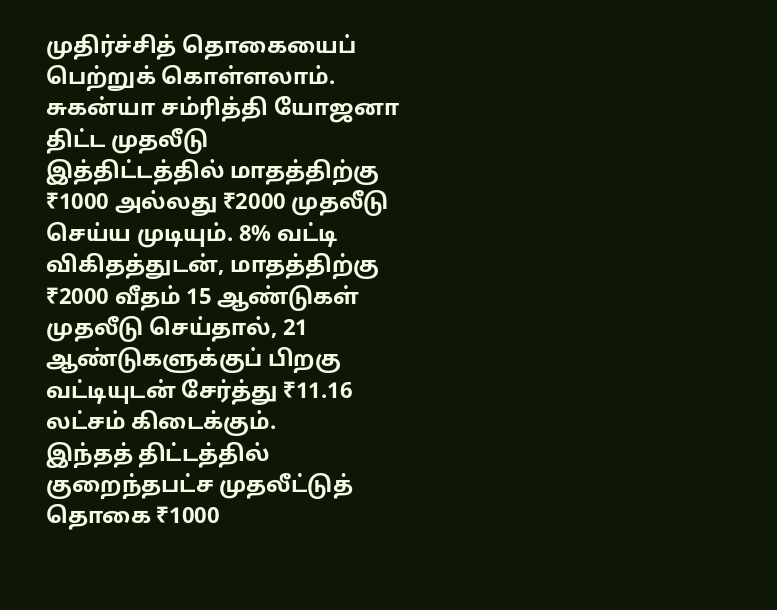முதிர்ச்சித் தொகையைப் பெற்றுக் கொள்ளலாம்.
சுகன்யா சம்ரித்தி யோஜனா திட்ட முதலீடு
இத்திட்டத்தில் மாதத்திற்கு ₹1000 அல்லது ₹2000 முதலீடு செய்ய முடியும். 8% வட்டி விகிதத்துடன், மாதத்திற்கு ₹2000 வீதம் 15 ஆண்டுகள் முதலீடு செய்தால், 21 ஆண்டுகளுக்குப் பிறகு வட்டியுடன் சேர்த்து ₹11.16 லட்சம் கிடைக்கும்.
இந்தத் திட்டத்தில் குறைந்தபட்ச முதலீட்டுத் தொகை ₹1000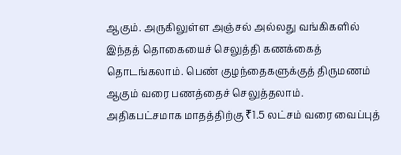ஆகும். அருகிலுள்ள அஞ்சல் அல்லது வங்கிகளில் இந்தத் தொகையைச் செலுத்தி கணக்கைத் தொடங்கலாம். பெண் குழந்தைகளுக்குத் திருமணம் ஆகும் வரை பணத்தைச் செலுத்தலாம். அதிகபட்சமாக மாதத்திற்கு ₹1.5 லட்சம் வரை வைப்புத்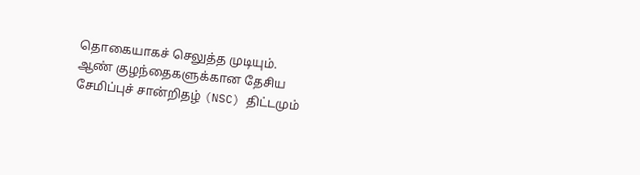தொகையாகச் செலுத்த முடியும்.
ஆண் குழந்தைகளுக்கான தேசிய சேமிப்புச் சான்றிதழ் (NSC) திட்டமும்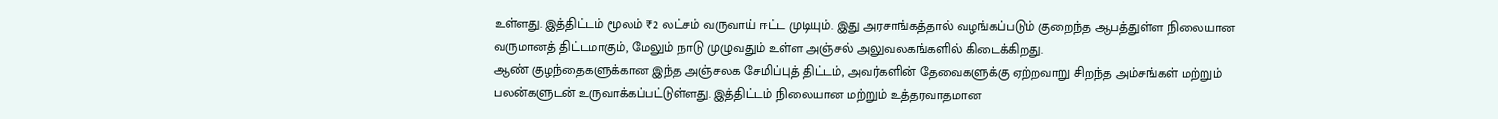உள்ளது. இத்திட்டம் மூலம் ₹2 லட்சம் வருவாய் ஈட்ட முடியும். இது அரசாங்கத்தால் வழங்கப்படும் குறைந்த ஆபத்துள்ள நிலையான வருமானத் திட்டமாகும், மேலும் நாடு முழுவதும் உள்ள அஞ்சல் அலுவலகங்களில் கிடைக்கிறது.
ஆண் குழந்தைகளுக்கான இந்த அஞ்சலக சேமிப்புத் திட்டம், அவர்களின் தேவைகளுக்கு ஏற்றவாறு சிறந்த அம்சங்கள் மற்றும் பலன்களுடன் உருவாக்கப்பட்டுள்ளது. இத்திட்டம் நிலையான மற்றும் உத்தரவாதமான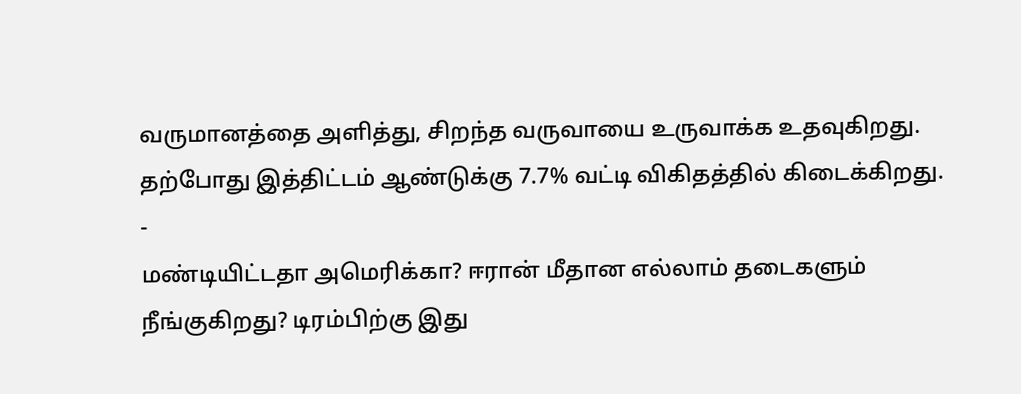வருமானத்தை அளித்து, சிறந்த வருவாயை உருவாக்க உதவுகிறது. தற்போது இத்திட்டம் ஆண்டுக்கு 7.7% வட்டி விகிதத்தில் கிடைக்கிறது.
-
மண்டியிட்டதா அமெரிக்கா? ஈரான் மீதான எல்லாம் தடைகளும் நீங்குகிறது? டிரம்பிற்கு இது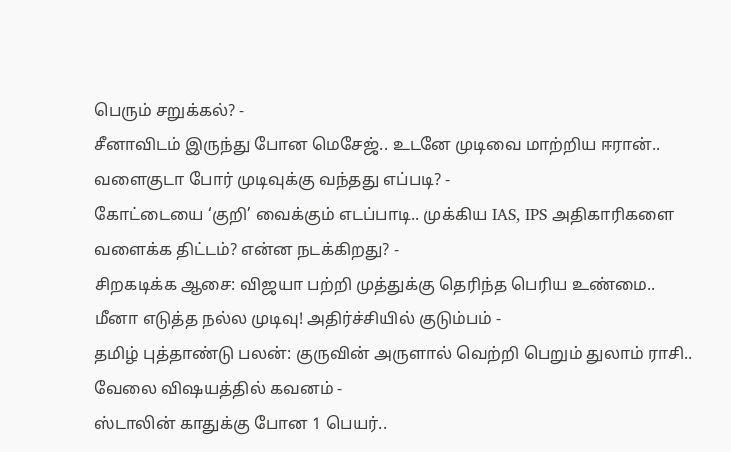பெரும் சறுக்கல்? -
சீனாவிடம் இருந்து போன மெசேஜ்.. உடனே முடிவை மாற்றிய ஈரான்.. வளைகுடா போர் முடிவுக்கு வந்தது எப்படி? -
கோட்டையை ‘குறி’ வைக்கும் எடப்பாடி.. முக்கிய IAS, IPS அதிகாரிகளை வளைக்க திட்டம்? என்ன நடக்கிறது? -
சிறகடிக்க ஆசை: விஜயா பற்றி முத்துக்கு தெரிந்த பெரிய உண்மை.. மீனா எடுத்த நல்ல முடிவு! அதிர்ச்சியில் குடும்பம் -
தமிழ் புத்தாண்டு பலன்: குருவின் அருளால் வெற்றி பெறும் துலாம் ராசி.. வேலை விஷயத்தில் கவனம் -
ஸ்டாலின் காதுக்கு போன 1 பெயர்..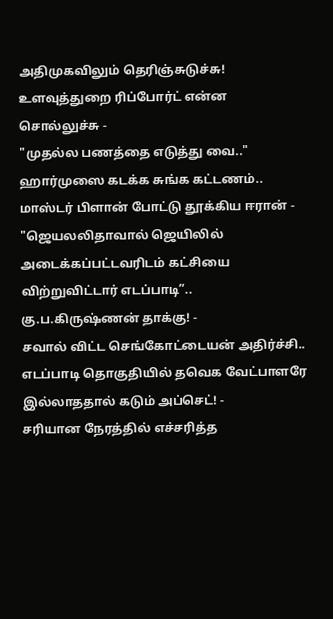அதிமுகவிலும் தெரிஞ்சுடுச்சு! உளவுத்துறை ரிப்போர்ட் என்ன சொல்லுச்சு -
"முதல்ல பணத்தை எடுத்து வை.." ஹார்முஸை கடக்க சுங்க கட்டணம்.. மாஸ்டர் பிளான் போட்டு தூக்கிய ஈரான் -
"ஜெயலலிதாவால் ஜெயிலில் அடைக்கப்பட்டவரிடம் கட்சியை விற்றுவிட்டார் எடப்பாடி”.. கு.ப.கிருஷ்ணன் தாக்கு! -
சவால் விட்ட செங்கோட்டையன் அதிர்ச்சி.. எடப்பாடி தொகுதியில் தவெக வேட்பாளரே இல்லாததால் கடும் அப்செட்! -
சரியான நேரத்தில் எச்சரித்த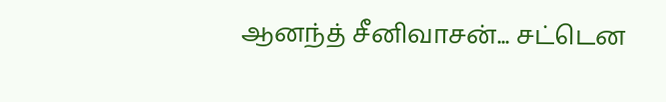ஆனந்த் சீனிவாசன்... சட்டென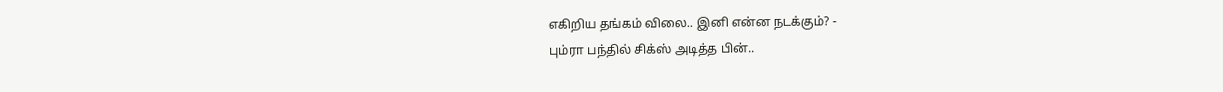எகிறிய தங்கம் விலை.. இனி என்ன நடக்கும்? -
பும்ரா பந்தில் சிக்ஸ் அடித்த பின்..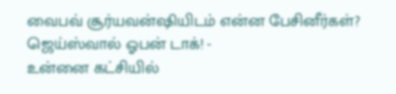வைபவ் சூர்யவன்ஷியிடம் என்ன பேசினீர்கள்? ஜெய்ஸ்வால் ஓபன் டாக்! -
உன்னை கட்சியில்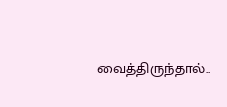வைத்திருந்தால்..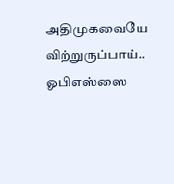அதிமுகவையே விற்றுருப்பாய்.. ஓபிஎஸ்ஸை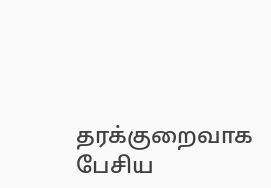தரக்குறைவாக பேசிய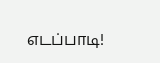எடப்பாடி!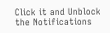Click it and Unblock the Notifications